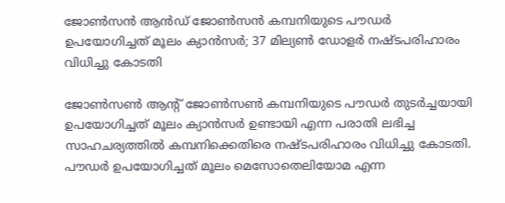ജോൺസൻ ആൻഡ് ജോൺസൻ കമ്പനിയുടെ പൗഡർ ഉപയോഗിച്ചത് മൂലം ക്യാൻസർ; 37 മില്യൺ ഡോളർ നഷ്ടപരിഹാരം വിധിച്ചു കോടതി

ജോൺസൺ ആന്റ് ജോൺസൺ കമ്പനിയുടെ പൗഡർ തുടർച്ചയായി ഉപയോഗിച്ചത് മൂലം ക്യാൻസർ ഉണ്ടായി എന്ന പരാതി ലഭിച്ച സാഹചര്യത്തിൽ കമ്പനിക്കെതിരെ നഷ്ടപരിഹാരം വിധിച്ചു കോടതി. പൗഡർ ഉപയോഗിച്ചത് മൂലം മെസോതെലിയോമ എന്ന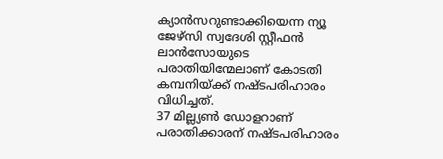ക്യാൻസറുണ്ടാക്കിയെന്ന ന്യൂ ജേഴ്സി സ്വദേശി സ്റ്റീഫൻ ലാൻസോയുടെ പരാതിയിന്മേലാണ് കോടതി കമ്പനിയ്ക്ക് നഷ്ടപരിഹാരം വിധിച്ചത്.
37 മില്ല്യൺ ഡോളറാണ് പരാതിക്കാരന് നഷ്ടപരിഹാരം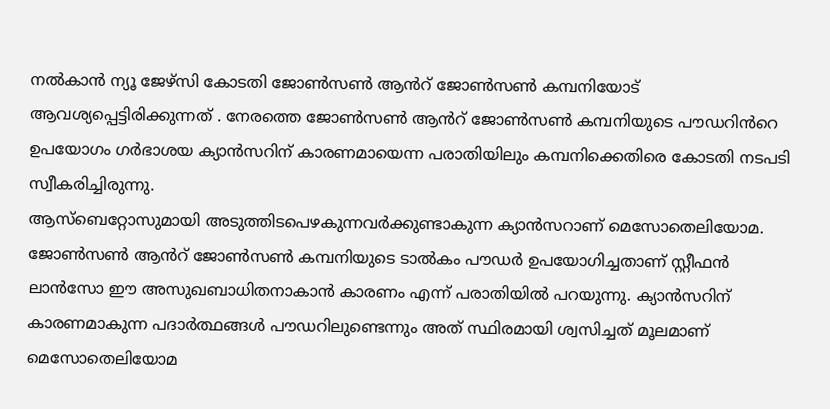നൽകാൻ ന്യൂ ജേഴ്സി കോടതി ജോൺസൺ ആൻറ് ജോൺസൺ കമ്പനിയോട് ആവശ്യപ്പെട്ടിരിക്കുന്നത് . നേരത്തെ ജോൺസൺ ആൻറ് ജോൺസൺ കമ്പനിയുടെ പൗഡറിൻറെ ഉപയോഗം ഗർഭാശയ ക്യാൻസറിന് കാരണമായെന്ന പരാതിയിലും കമ്പനിക്കെതിരെ കോടതി നടപടി സ്വീകരിച്ചിരുന്നു.
ആസ്ബെറ്റോസുമായി അടുത്തിടപെഴകുന്നവർക്കുണ്ടാകുന്ന ക്യാൻസറാണ് മെസോതെലിയോമ. ജോൺസൺ ആൻറ് ജോൺസൺ കമ്പനിയുടെ ടാൽകം പൗഡർ ഉപയോഗിച്ചതാണ് സ്റ്റീഫൻ ലാൻസോ ഈ അസുഖബാധിതനാകാൻ കാരണം എന്ന് പരാതിയിൽ പറയുന്നു. ക്യാൻസറിന് കാരണമാകുന്ന പദാർത്ഥങ്ങൾ പൗഡറിലുണ്ടെന്നും അത് സ്ഥിരമായി ശ്വസിച്ചത് മൂലമാണ് മെസോതെലിയോമ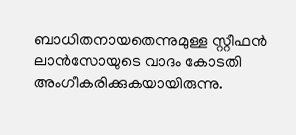ബാധിതനായതെന്നുമുള്ള സ്റ്റീഫൻ ലാൻസോയുടെ വാദം കോടതി അംഗീകരിക്കുകയായിരുന്നു.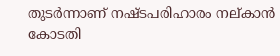തുടർന്നാണ് നഷ്ടപരിഹാരം നല്കാൻ കോടതി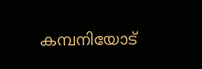കമ്പനിയോട്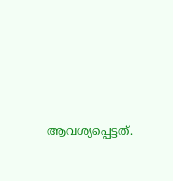ആവശ്യപ്പെട്ടത്.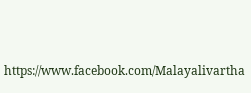https://www.facebook.com/Malayalivartha